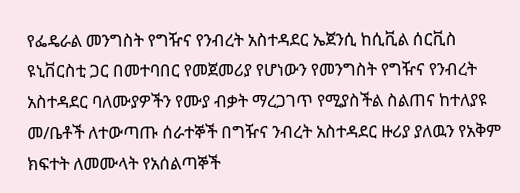የፌዴራል መንግስት የግዥና የንብረት አስተዳደር ኤጀንሲ ከሲቪል ሰርቪስ ዩኒቨርስቲ ጋር በመተባበር የመጀመሪያ የሆነውን የመንግስት የግዥና የንብረት አስተዳደር ባለሙያዎችን የሙያ ብቃት ማረጋገጥ የሚያስችል ስልጠና ከተለያዩ መ/ቤቶች ለተውጣጡ ሰራተኞች በግዥና ንብረት አስተዳደር ዙሪያ ያለዉን የአቅም ክፍተት ለመሙላት የአሰልጣኞች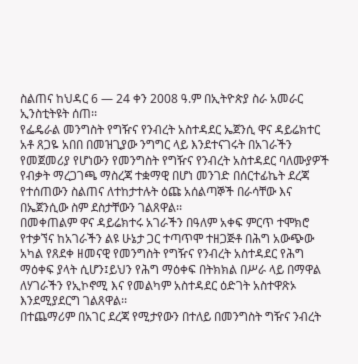ስልጠና ከህዳር 6 — 24 ቀን 2008 ዓ.ም በኢትዮጵያ ስራ አመራር ኢንስቲትዩት ሰጠ፡፡
የፌዴራል መንግስት የግዥና የንብረት አስተዳደር ኤጀንሲ ዋና ዳይሬክተር አቶ ጸጋዬ አበበ በመዝጊያው ንግግር ላይ እንደተናገሩት በአገራችን የመጀመሪያ የሆነውን የመንግስት የግዥና የንብረት አስተዳደር ባለሙያዎች የብቃት ማረጋገጫ ማስረጃ ተቋማዊ በሆነ መንገድ በሰርተፊኬት ደረጃ የተሰጠውን ስልጠና ለተከታተሉት ዕጩ አሰልጣኞች በራሳቸው እና በኤጀንሲው ስም ደስታቸውን ገልጸዋል፡፡
በመቀጠልም ዋና ዳይሬክተሩ አገራችን በዓለም አቀፍ ምርጥ ተሞክሮ የተቃኘና ከአገራችን ልዩ ሁኔታ ጋር ተጣጥሞ ተዘጋጅቶ በሕግ አውጭው አካል የጸደቀ ዘመናዊ የመንግስት የግዥና የንብረት አስተዳደር የሕግ ማዕቀፍ ያላት ሲሆን፤ይህን የሕግ ማዕቀፍ በትክክል በሥራ ላይ በማዋል ለሃገራችን የኢኮኖሚ እና የመልካም አስተዳደር ዕድገት አስተዋጽኦ እንደሚያደርግ ገልጸዋል፡፡
በተጨማሪም በአገር ደረጃ የሚታየውን በተለይ በመንግስት ግዥና ንብረት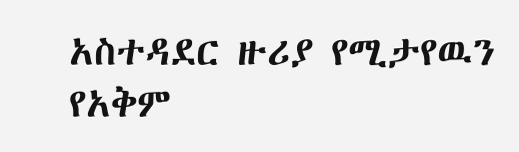አስተዳደር ዙሪያ የሚታየዉን የአቅም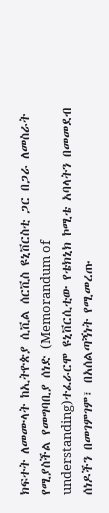ክፍተት ለመሙላት ከኢትዮጵያ ሲቪል ሰርቪስ ዩኒቨርስቲ ጋር በጋራ ለመስራት የሚያስችል የመግባቢያ ሰነድ (Memorandum of understanding)ተፈራርሞ ዩኒቨርሲቲው የቴክኒክ ኮሚቴ አባላትን በመመደብ ሰነዶችን በመገምገም፣ በአሰልጣኝነት የሚመረጡ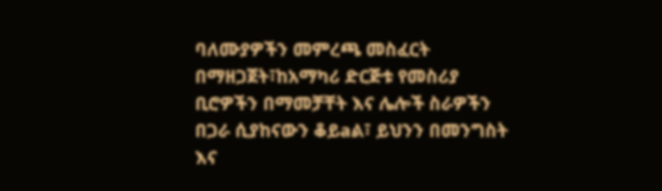ባለሙያዎችን መምረጫ መስፈርት በማዘጋጀት፣ከአማካሪ ድርጅቱ የመስሪያ ቢሮዎችን በማመቻቸት እና ሌሎች ስራዎችን በጋራ ሲያከናውን ቆይaል፣ ይህንን በመንግስት እና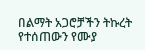በልማት አጋሮቻችን ትኩረት የተሰጠውን የሙያ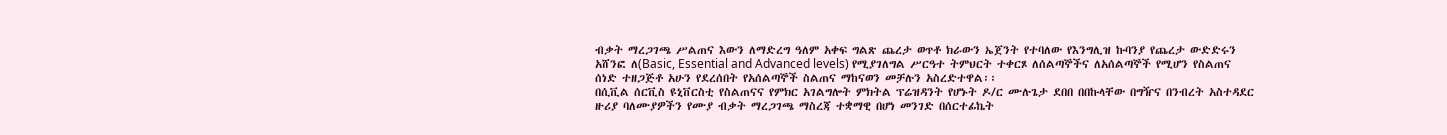ብቃት ማረጋገጫ ሥልጠና እውን ለማድረግ ዓለም አቀፍ ግልጽ ጨረታ ወጥቶ ክራውን ኤጀንት የተባለው የእንግሊዝ ኩባንያ የጨረታ ውድድሩን አሸንፎ ለ(Basic, Essential and Advanced levels) የሚያገለግል ሥርዓተ ትምህርት ተቀርጾ ለሰልጣኞችና ለአሰልጣኞች የሚሆን የስልጠና ሰነድ ተዘጋጅቶ አሁን የደረሰበት የአሰልጣኞች ስልጠና ማከናወን መቻሉን አስረድተዋል፡፡
በሲቪል ሰርቪስ ዩኒቨርስቲ የስልጠናና የምክር አገልግሎት ምክትል ፕሬዝዳንት የሆኑት ዶ/ር ሙሉጌታ ደበበ በበኩላቸው በግዥና በንብረት አስተዳደር ዙሪያ ባለሙያዎችን የሙያ ብቃት ማረጋገጫ ማስረጃ ተቋማዊ በሆነ መንገድ በሰርተፊኬት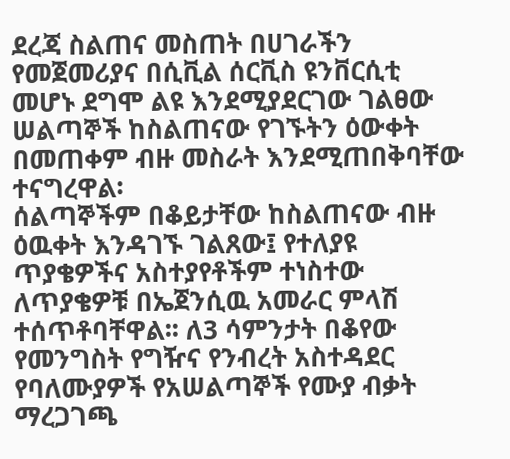ደረጃ ስልጠና መስጠት በሀገራችን የመጀመሪያና በሲቪል ሰርቪስ ዩንቨርሲቲ መሆኑ ደግሞ ልዩ እንደሚያደርገው ገልፀው ሠልጣኞች ከስልጠናው የገኙትን ዕውቀት በመጠቀም ብዙ መስራት እንደሚጠበቅባቸው ተናግረዋል፡
ሰልጣኞችም በቆይታቸው ከስልጠናው ብዙ ዕዉቀት እንዳገኙ ገልጸው፤ የተለያዩ ጥያቄዎችና አስተያየቶችም ተነስተው ለጥያቄዎቹ በኤጀንሲዉ አመራር ምላሽ ተሰጥቶባቸዋል፡፡ ለ3 ሳምንታት በቆየው የመንግስት የግዥና የንብረት አስተዳደር የባለሙያዎች የአሠልጣኞች የሙያ ብቃት ማረጋገጫ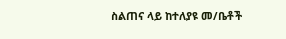ስልጠና ላይ ከተለያዩ መ/ቤቶች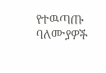የተዉጣጡ ባለሙያዎች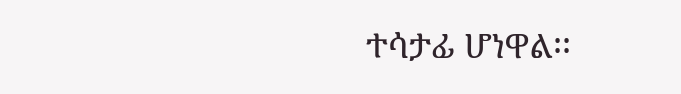ተሳታፊ ሆነዋል፡፡